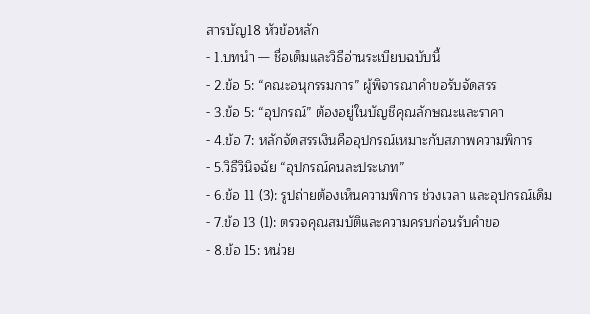สารบัญ18 หัวข้อหลัก
- 1.บทนำ — ชื่อเต็มและวิธีอ่านระเบียบฉบับนี้
- 2.ข้อ 5: “คณะอนุกรรมการ” ผู้พิจารณาคำขอรับจัดสรร
- 3.ข้อ 5: “อุปกรณ์” ต้องอยู่ในบัญชีคุณลักษณะและราคา
- 4.ข้อ 7: หลักจัดสรรเงินคืออุปกรณ์เหมาะกับสภาพความพิการ
- 5.วิธีวินิจฉัย “อุปกรณ์คนละประเภท”
- 6.ข้อ 11 (3): รูปถ่ายต้องเห็นความพิการ ช่วงเวลา และอุปกรณ์เดิม
- 7.ข้อ 13 (1): ตรวจคุณสมบัติและความครบก่อนรับคำขอ
- 8.ข้อ 15: หน่วย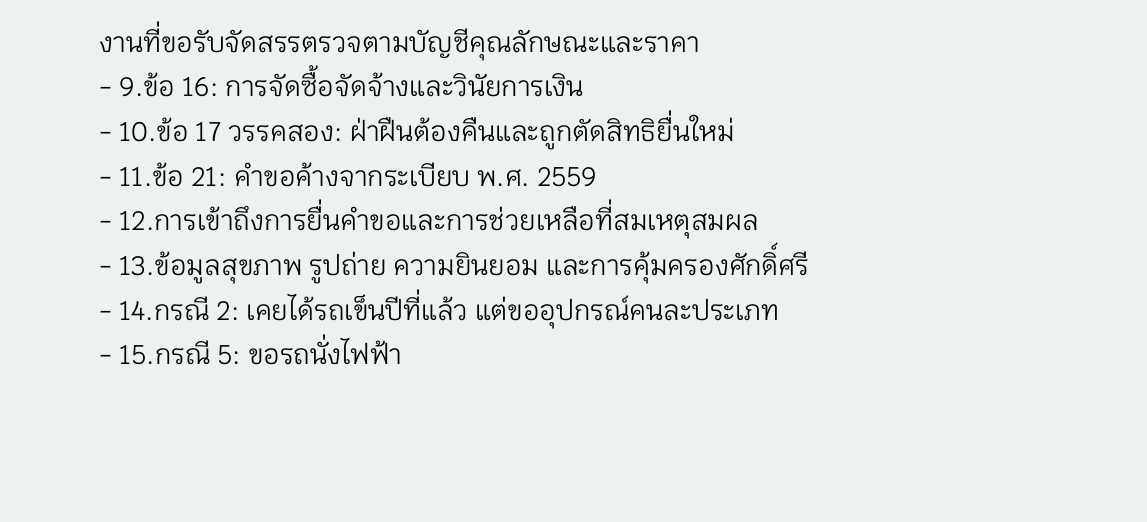งานที่ขอรับจัดสรรตรวจตามบัญชีคุณลักษณะและราคา
- 9.ข้อ 16: การจัดซื้อจัดจ้างและวินัยการเงิน
- 10.ข้อ 17 วรรคสอง: ฝ่าฝืนต้องคืนและถูกตัดสิทธิยื่นใหม่
- 11.ข้อ 21: คำขอค้างจากระเบียบ พ.ศ. 2559
- 12.การเข้าถึงการยื่นคำขอและการช่วยเหลือที่สมเหตุสมผล
- 13.ข้อมูลสุขภาพ รูปถ่าย ความยินยอม และการคุ้มครองศักดิ์ศรี
- 14.กรณี 2: เคยได้รถเข็นปีที่แล้ว แต่ขออุปกรณ์คนละประเภท
- 15.กรณี 5: ขอรถนั่งไฟฟ้า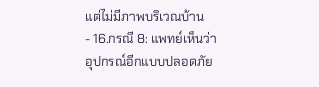แต่ไม่มีภาพบริเวณบ้าน
- 16.กรณี 8: แพทย์เห็นว่าอุปกรณ์อีกแบบปลอดภัย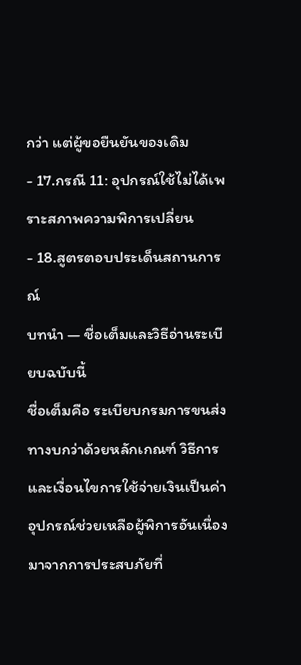กว่า แต่ผู้ขอยืนยันของเดิม
- 17.กรณี 11: อุปกรณ์ใช้ไม่ได้เพราะสภาพความพิการเปลี่ยน
- 18.สูตรตอบประเด็นสถานการณ์
บทนำ — ชื่อเต็มและวิธีอ่านระเบียบฉบับนี้
ชื่อเต็มคือ ระเบียบกรมการขนส่งทางบกว่าด้วยหลักเกณฑ์ วิธีการ และเงื่อนไขการใช้จ่ายเงินเป็นค่าอุปกรณ์ช่วยเหลือผู้พิการอันเนื่องมาจากการประสบภัยที่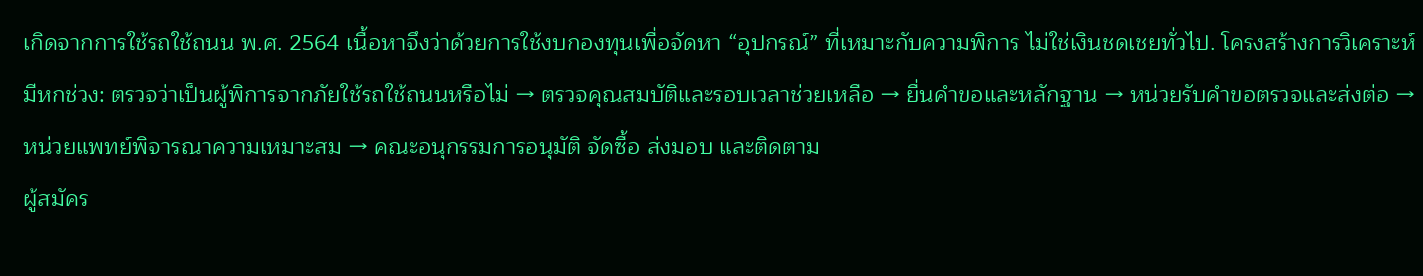เกิดจากการใช้รถใช้ถนน พ.ศ. 2564 เนื้อหาจึงว่าด้วยการใช้งบกองทุนเพื่อจัดหา “อุปกรณ์” ที่เหมาะกับความพิการ ไม่ใช่เงินชดเชยทั่วไป. โครงสร้างการวิเคราะห์มีหกช่วง: ตรวจว่าเป็นผู้พิการจากภัยใช้รถใช้ถนนหรือไม่ → ตรวจคุณสมบัติและรอบเวลาช่วยเหลือ → ยื่นคำขอและหลักฐาน → หน่วยรับคำขอตรวจและส่งต่อ → หน่วยแพทย์พิจารณาความเหมาะสม → คณะอนุกรรมการอนุมัติ จัดซื้อ ส่งมอบ และติดตาม
ผู้สมัคร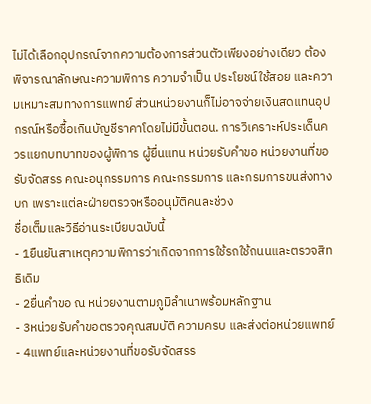ไม่ได้เลือกอุปกรณ์จากความต้องการส่วนตัวเพียงอย่างเดียว ต้องพิจารณาลักษณะความพิการ ความจำเป็น ประโยชน์ใช้สอย และความเหมาะสมทางการแพทย์ ส่วนหน่วยงานก็ไม่อาจจ่ายเงินสดแทนอุปกรณ์หรือซื้อเกินบัญชีราคาโดยไม่มีขั้นตอน. การวิเคราะห์ประเด็นควรแยกบทบาทของผู้พิการ ผู้ยื่นแทน หน่วยรับคำขอ หน่วยงานที่ขอรับจัดสรร คณะอนุกรรมการ คณะกรรมการ และกรมการขนส่งทางบก เพราะแต่ละฝ่ายตรวจหรืออนุมัติคนละช่วง
ชื่อเต็มและวิธีอ่านระเบียบฉบับนี้
- 1ยืนยันสาเหตุความพิการว่าเกิดจากการใช้รถใช้ถนนและตรวจสิทธิเดิม
- 2ยื่นคำขอ ณ หน่วยงานตามภูมิลำเนาพร้อมหลักฐาน
- 3หน่วยรับคำขอตรวจคุณสมบัติ ความครบ และส่งต่อหน่วยแพทย์
- 4แพทย์และหน่วยงานที่ขอรับจัดสรร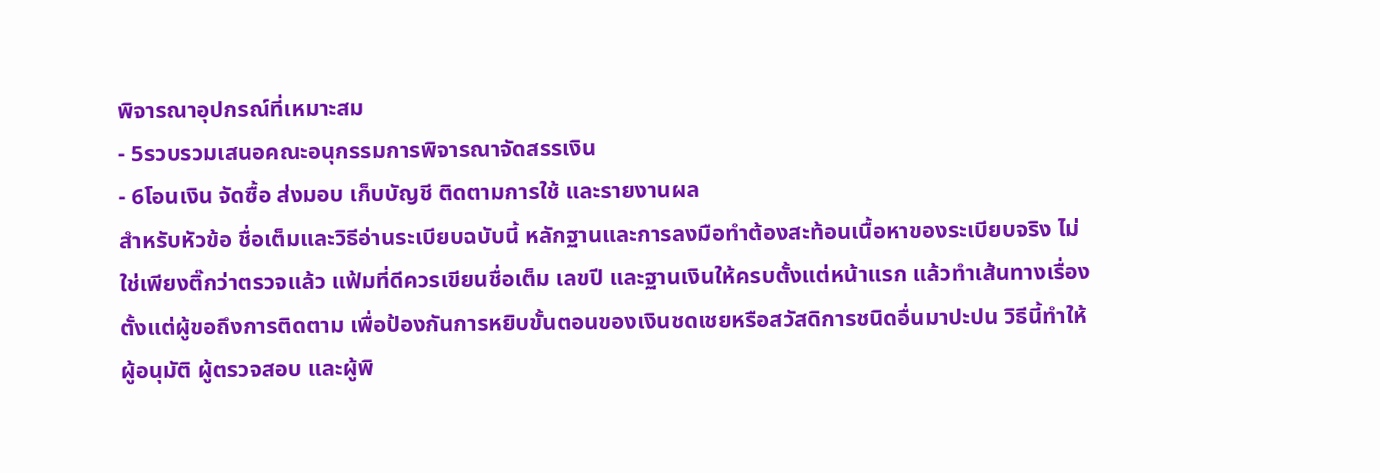พิจารณาอุปกรณ์ที่เหมาะสม
- 5รวบรวมเสนอคณะอนุกรรมการพิจารณาจัดสรรเงิน
- 6โอนเงิน จัดซื้อ ส่งมอบ เก็บบัญชี ติดตามการใช้ และรายงานผล
สำหรับหัวข้อ ชื่อเต็มและวิธีอ่านระเบียบฉบับนี้ หลักฐานและการลงมือทำต้องสะท้อนเนื้อหาของระเบียบจริง ไม่ใช่เพียงติ๊กว่าตรวจแล้ว แฟ้มที่ดีควรเขียนชื่อเต็ม เลขปี และฐานเงินให้ครบตั้งแต่หน้าแรก แล้วทำเส้นทางเรื่องตั้งแต่ผู้ขอถึงการติดตาม เพื่อป้องกันการหยิบขั้นตอนของเงินชดเชยหรือสวัสดิการชนิดอื่นมาปะปน วิธีนี้ทำให้ผู้อนุมัติ ผู้ตรวจสอบ และผู้พิ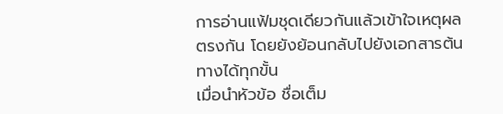การอ่านแฟ้มชุดเดียวกันแล้วเข้าใจเหตุผลตรงกัน โดยยังย้อนกลับไปยังเอกสารต้นทางได้ทุกขั้น
เมื่อนำหัวข้อ ชื่อเต็ม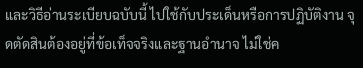และวิธีอ่านระเบียบฉบับนี้ ไปใช้กับประเด็นหรือการปฏิบัติงาน จุดตัดสินต้องอยู่ที่ข้อเท็จจริงและฐานอำนาจ ไม่ใช่ค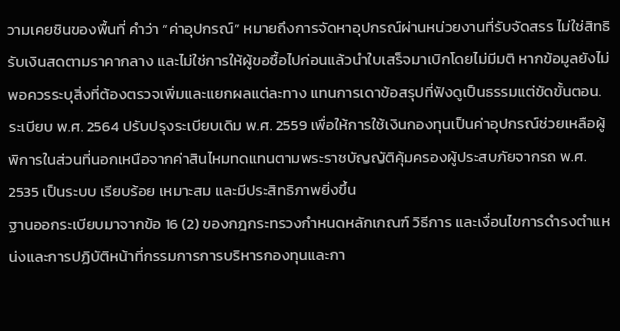วามเคยชินของพื้นที่ คำว่า “ค่าอุปกรณ์” หมายถึงการจัดหาอุปกรณ์ผ่านหน่วยงานที่รับจัดสรร ไม่ใช่สิทธิรับเงินสดตามราคากลาง และไม่ใช่การให้ผู้ขอซื้อไปก่อนแล้วนำใบเสร็จมาเบิกโดยไม่มีมติ หากข้อมูลยังไม่พอควรระบุสิ่งที่ต้องตรวจเพิ่มและแยกผลแต่ละทาง แทนการเดาข้อสรุปที่ฟังดูเป็นธรรมแต่ขัดขั้นตอน. ระเบียบ พ.ศ. 2564 ปรับปรุงระเบียบเดิม พ.ศ. 2559 เพื่อให้การใช้เงินกองทุนเป็นค่าอุปกรณ์ช่วยเหลือผู้พิการในส่วนที่นอกเหนือจากค่าสินไหมทดแทนตามพระราชบัญญัติคุ้มครองผู้ประสบภัยจากรถ พ.ศ. 2535 เป็นระบบ เรียบร้อย เหมาะสม และมีประสิทธิภาพยิ่งขึ้น
ฐานออกระเบียบมาจากข้อ 16 (2) ของกฎกระทรวงกำหนดหลักเกณฑ์ วิธีการ และเงื่อนไขการดำรงตำแหน่งและการปฏิบัติหน้าที่กรรมการการบริหารกองทุนและกา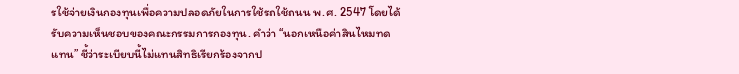รใช้จ่ายเงินกองทุนเพื่อความปลอดภัยในการใช้รถใช้ถนน พ.ศ. 2547 โดยได้รับความเห็นชอบของคณะกรรมการกองทุน. คำว่า “นอกเหนือค่าสินไหมทดแทน” ชี้ว่าระเบียบนี้ไม่แทนสิทธิเรียกร้องจากป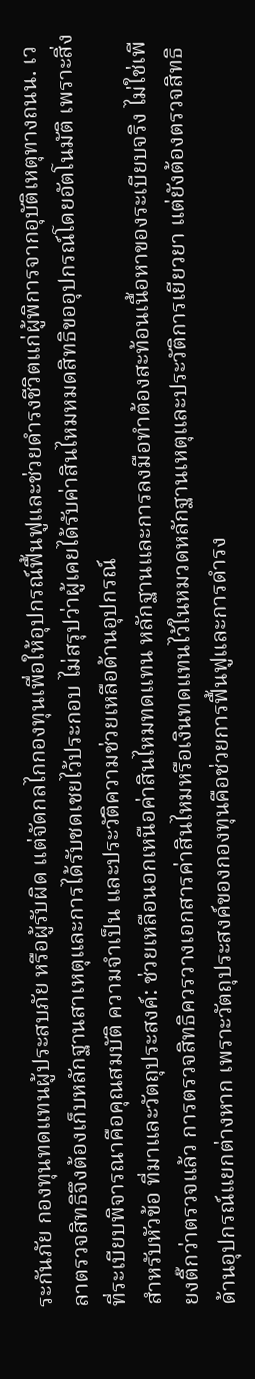ระกันภัย กองทุนทดแทนผู้ประสบภัย หรือผู้รับผิด แต่จัดกลไกกองทุนเพื่อให้อุปกรณ์ฟื้นฟูและช่วยดำรงชีวิตแก่ผู้พิการจากอุบัติเหตุทางถนน. เวลาตรวจสิทธิจึงต้องเก็บหลักฐานสาเหตุและการได้รับชดเชยไว้ประกอบ ไม่สรุปว่าผู้เคยได้รับค่าสินไหมหมดสิทธิขออุปกรณ์โดยอัตโนมัติ เพราะสิ่งที่ระเบียบพิจารณาคือคุณสมบัติ ความจำเป็น และประวัติความช่วยเหลือด้านอุปกรณ์
สำหรับหัวข้อ ที่มาและวัตถุประสงค์: ช่วยเหลือนอกเหนือค่าสินไหมทดแทน หลักฐานและการลงมือทำต้องสะท้อนเนื้อหาของระเบียบจริง ไม่ใช่เพียงติ๊กว่าตรวจแล้ว การตรวจสิทธิควรวางเอกสารค่าสินไหมหรือเงินทดแทนไว้ในหมวดหลักฐานเหตุและประวัติการเยียวยา แต่ยังต้องตรวจสิทธิด้านอุปกรณ์แยกต่างหาก เพราะวัตถุประสงค์ของกองทุนคือช่วยการฟื้นฟูและการดำรง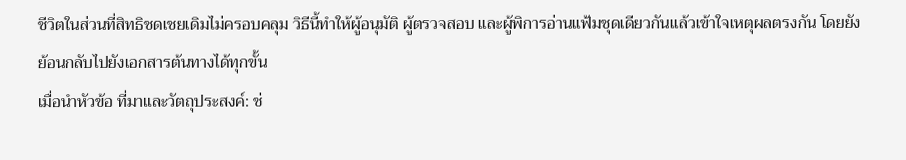ชีวิตในส่วนที่สิทธิชดเชยเดิมไม่ครอบคลุม วิธีนี้ทำให้ผู้อนุมัติ ผู้ตรวจสอบ และผู้พิการอ่านแฟ้มชุดเดียวกันแล้วเข้าใจเหตุผลตรงกัน โดยยังย้อนกลับไปยังเอกสารต้นทางได้ทุกขั้น
เมื่อนำหัวข้อ ที่มาและวัตถุประสงค์: ช่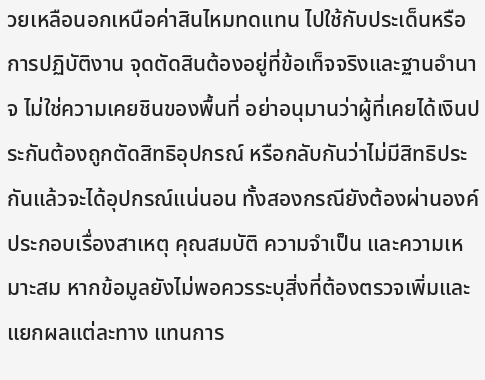วยเหลือนอกเหนือค่าสินไหมทดแทน ไปใช้กับประเด็นหรือการปฏิบัติงาน จุดตัดสินต้องอยู่ที่ข้อเท็จจริงและฐานอำนาจ ไม่ใช่ความเคยชินของพื้นที่ อย่าอนุมานว่าผู้ที่เคยได้เงินประกันต้องถูกตัดสิทธิอุปกรณ์ หรือกลับกันว่าไม่มีสิทธิประกันแล้วจะได้อุปกรณ์แน่นอน ทั้งสองกรณียังต้องผ่านองค์ประกอบเรื่องสาเหตุ คุณสมบัติ ความจำเป็น และความเหมาะสม หากข้อมูลยังไม่พอควรระบุสิ่งที่ต้องตรวจเพิ่มและแยกผลแต่ละทาง แทนการ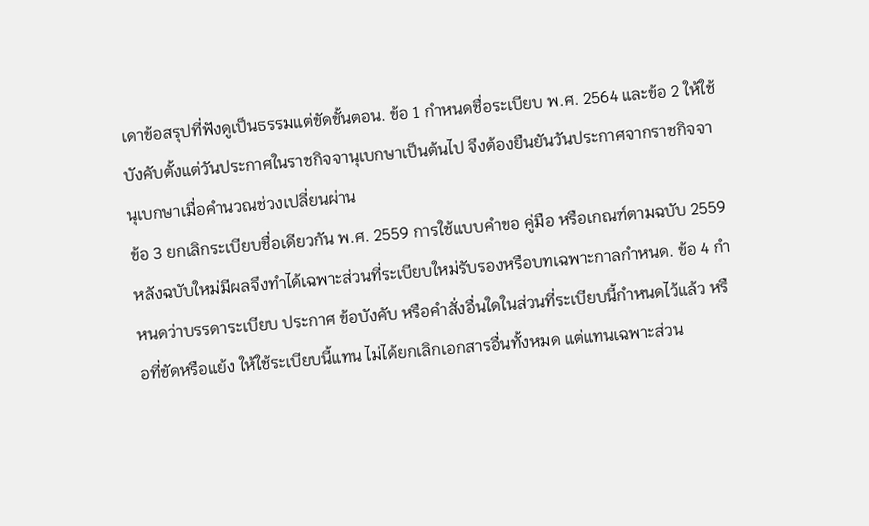เดาข้อสรุปที่ฟังดูเป็นธรรมแต่ขัดขั้นตอน. ข้อ 1 กำหนดชื่อระเบียบ พ.ศ. 2564 และข้อ 2 ให้ใช้บังคับตั้งแต่วันประกาศในราชกิจจานุเบกษาเป็นต้นไป จึงต้องยืนยันวันประกาศจากราชกิจจานุเบกษาเมื่อคำนวณช่วงเปลี่ยนผ่าน
ข้อ 3 ยกเลิกระเบียบชื่อเดียวกัน พ.ศ. 2559 การใช้แบบคำขอ คู่มือ หรือเกณฑ์ตามฉบับ 2559 หลังฉบับใหม่มีผลจึงทำได้เฉพาะส่วนที่ระเบียบใหม่รับรองหรือบทเฉพาะกาลกำหนด. ข้อ 4 กำหนดว่าบรรดาระเบียบ ประกาศ ข้อบังคับ หรือคำสั่งอื่นใดในส่วนที่ระเบียบนี้กำหนดไว้แล้ว หรือที่ขัดหรือแย้ง ให้ใช้ระเบียบนี้แทน ไม่ได้ยกเลิกเอกสารอื่นทั้งหมด แต่แทนเฉพาะส่วน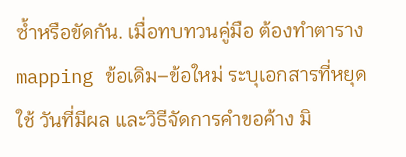ซ้ำหรือขัดกัน. เมื่อทบทวนคู่มือ ต้องทำตาราง mapping ข้อเดิม–ข้อใหม่ ระบุเอกสารที่หยุดใช้ วันที่มีผล และวิธีจัดการคำขอค้าง มิ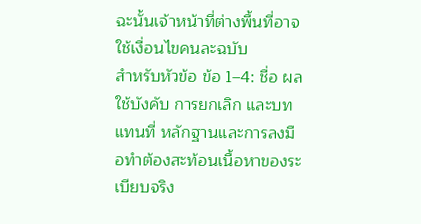ฉะนั้นเจ้าหน้าที่ต่างพื้นที่อาจใช้เงื่อนไขคนละฉบับ
สำหรับหัวข้อ ข้อ 1–4: ชื่อ ผลใช้บังคับ การยกเลิก และบทแทนที่ หลักฐานและการลงมือทำต้องสะท้อนเนื้อหาของระเบียบจริง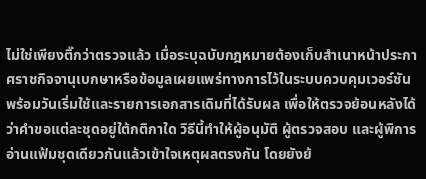ไม่ใช่เพียงติ๊กว่าตรวจแล้ว เมื่อระบุฉบับกฎหมายต้องเก็บสำเนาหน้าประกาศราชกิจจานุเบกษาหรือข้อมูลเผยแพร่ทางการไว้ในระบบควบคุมเวอร์ชัน พร้อมวันเริ่มใช้และรายการเอกสารเดิมที่ได้รับผล เพื่อให้ตรวจย้อนหลังได้ว่าคำขอแต่ละชุดอยู่ใต้กติกาใด วิธีนี้ทำให้ผู้อนุมัติ ผู้ตรวจสอบ และผู้พิการอ่านแฟ้มชุดเดียวกันแล้วเข้าใจเหตุผลตรงกัน โดยยังย้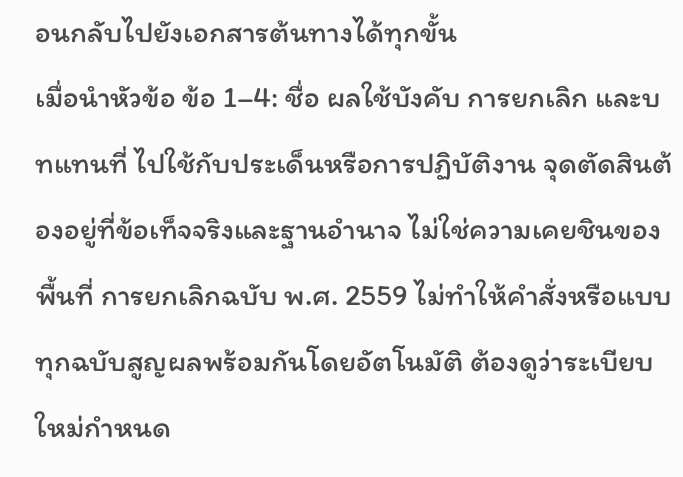อนกลับไปยังเอกสารต้นทางได้ทุกขั้น
เมื่อนำหัวข้อ ข้อ 1–4: ชื่อ ผลใช้บังคับ การยกเลิก และบทแทนที่ ไปใช้กับประเด็นหรือการปฏิบัติงาน จุดตัดสินต้องอยู่ที่ข้อเท็จจริงและฐานอำนาจ ไม่ใช่ความเคยชินของพื้นที่ การยกเลิกฉบับ พ.ศ. 2559 ไม่ทำให้คำสั่งหรือแบบทุกฉบับสูญผลพร้อมกันโดยอัตโนมัติ ต้องดูว่าระเบียบใหม่กำหนด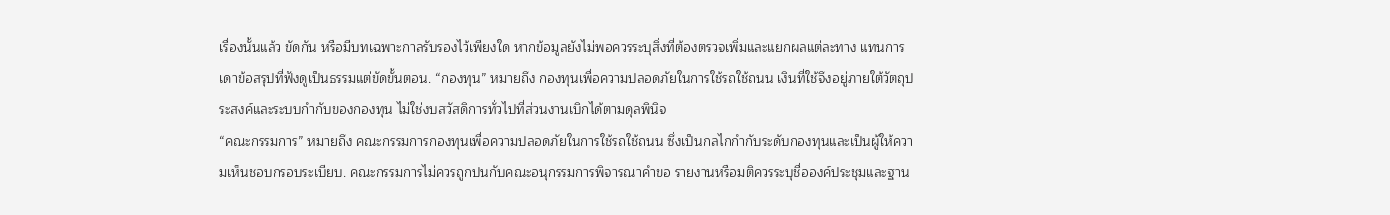เรื่องนั้นแล้ว ขัดกัน หรือมีบทเฉพาะกาลรับรองไว้เพียงใด หากข้อมูลยังไม่พอควรระบุสิ่งที่ต้องตรวจเพิ่มและแยกผลแต่ละทาง แทนการเดาข้อสรุปที่ฟังดูเป็นธรรมแต่ขัดขั้นตอน. “กองทุน” หมายถึง กองทุนเพื่อความปลอดภัยในการใช้รถใช้ถนน เงินที่ใช้จึงอยู่ภายใต้วัตถุประสงค์และระบบกำกับของกองทุน ไม่ใช่งบสวัสดิการทั่วไปที่ส่วนงานเบิกได้ตามดุลพินิจ
“คณะกรรมการ” หมายถึง คณะกรรมการกองทุนเพื่อความปลอดภัยในการใช้รถใช้ถนน ซึ่งเป็นกลไกกำกับระดับกองทุนและเป็นผู้ให้ความเห็นชอบกรอบระเบียบ. คณะกรรมการไม่ควรถูกปนกับคณะอนุกรรมการพิจารณาคำขอ รายงานหรือมติควรระบุชื่อองค์ประชุมและฐาน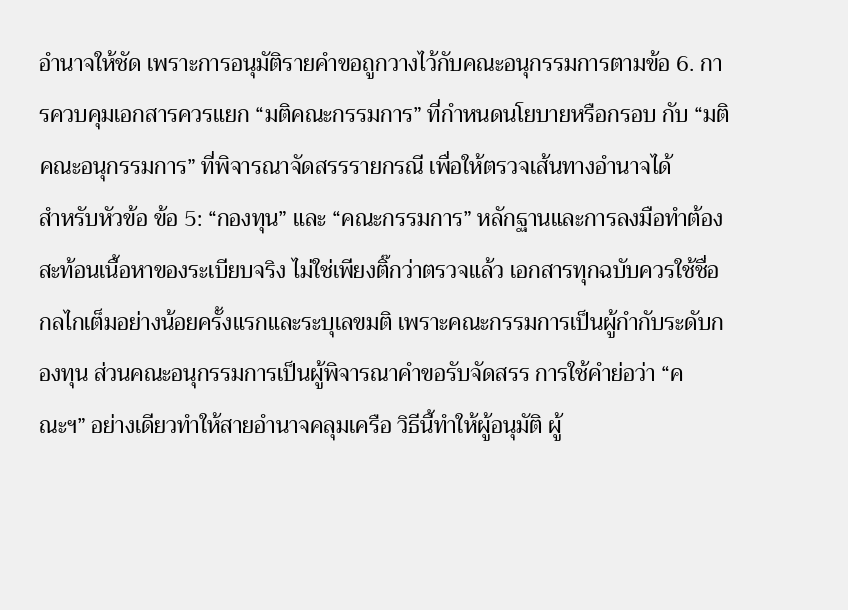อำนาจให้ชัด เพราะการอนุมัติรายคำขอถูกวางไว้กับคณะอนุกรรมการตามข้อ 6. การควบคุมเอกสารควรแยก “มติคณะกรรมการ” ที่กำหนดนโยบายหรือกรอบ กับ “มติคณะอนุกรรมการ” ที่พิจารณาจัดสรรรายกรณี เพื่อให้ตรวจเส้นทางอำนาจได้
สำหรับหัวข้อ ข้อ 5: “กองทุน” และ “คณะกรรมการ” หลักฐานและการลงมือทำต้องสะท้อนเนื้อหาของระเบียบจริง ไม่ใช่เพียงติ๊กว่าตรวจแล้ว เอกสารทุกฉบับควรใช้ชื่อกลไกเต็มอย่างน้อยครั้งแรกและระบุเลขมติ เพราะคณะกรรมการเป็นผู้กำกับระดับกองทุน ส่วนคณะอนุกรรมการเป็นผู้พิจารณาคำขอรับจัดสรร การใช้คำย่อว่า “คณะฯ” อย่างเดียวทำให้สายอำนาจคลุมเครือ วิธีนี้ทำให้ผู้อนุมัติ ผู้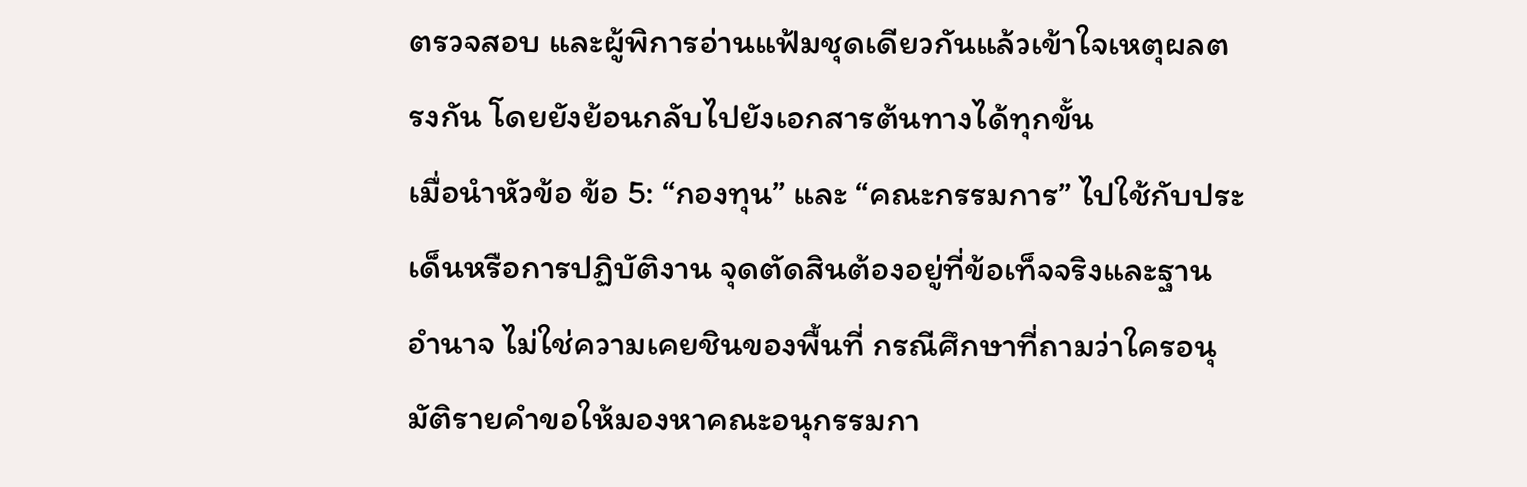ตรวจสอบ และผู้พิการอ่านแฟ้มชุดเดียวกันแล้วเข้าใจเหตุผลตรงกัน โดยยังย้อนกลับไปยังเอกสารต้นทางได้ทุกขั้น
เมื่อนำหัวข้อ ข้อ 5: “กองทุน” และ “คณะกรรมการ” ไปใช้กับประเด็นหรือการปฏิบัติงาน จุดตัดสินต้องอยู่ที่ข้อเท็จจริงและฐานอำนาจ ไม่ใช่ความเคยชินของพื้นที่ กรณีศึกษาที่ถามว่าใครอนุมัติรายคำขอให้มองหาคณะอนุกรรมกา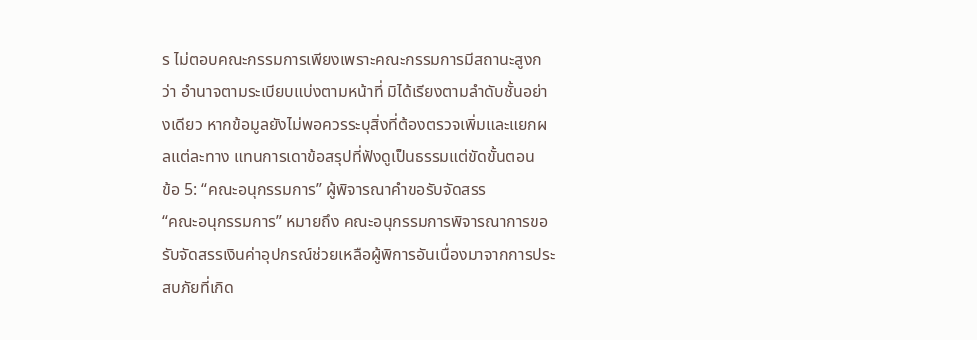ร ไม่ตอบคณะกรรมการเพียงเพราะคณะกรรมการมีสถานะสูงกว่า อำนาจตามระเบียบแบ่งตามหน้าที่ มิได้เรียงตามลำดับชั้นอย่างเดียว หากข้อมูลยังไม่พอควรระบุสิ่งที่ต้องตรวจเพิ่มและแยกผลแต่ละทาง แทนการเดาข้อสรุปที่ฟังดูเป็นธรรมแต่ขัดขั้นตอน
ข้อ 5: “คณะอนุกรรมการ” ผู้พิจารณาคำขอรับจัดสรร
“คณะอนุกรรมการ” หมายถึง คณะอนุกรรมการพิจารณาการขอรับจัดสรรเงินค่าอุปกรณ์ช่วยเหลือผู้พิการอันเนื่องมาจากการประสบภัยที่เกิด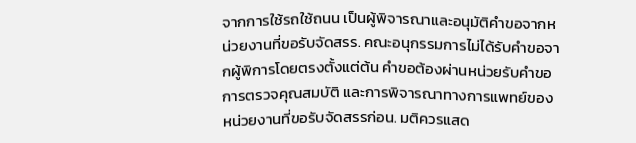จากการใช้รถใช้ถนน เป็นผู้พิจารณาและอนุมัติคำขอจากหน่วยงานที่ขอรับจัดสรร. คณะอนุกรรมการไม่ได้รับคำขอจากผู้พิการโดยตรงตั้งแต่ต้น คำขอต้องผ่านหน่วยรับคำขอ การตรวจคุณสมบัติ และการพิจารณาทางการแพทย์ของหน่วยงานที่ขอรับจัดสรรก่อน. มติควรแสด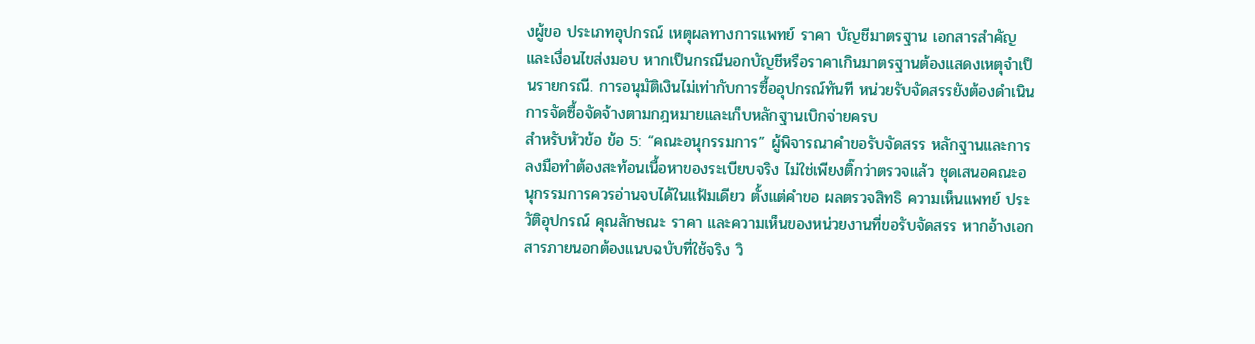งผู้ขอ ประเภทอุปกรณ์ เหตุผลทางการแพทย์ ราคา บัญชีมาตรฐาน เอกสารสำคัญ และเงื่อนไขส่งมอบ หากเป็นกรณีนอกบัญชีหรือราคาเกินมาตรฐานต้องแสดงเหตุจำเป็นรายกรณี. การอนุมัติเงินไม่เท่ากับการซื้ออุปกรณ์ทันที หน่วยรับจัดสรรยังต้องดำเนินการจัดซื้อจัดจ้างตามกฎหมายและเก็บหลักฐานเบิกจ่ายครบ
สำหรับหัวข้อ ข้อ 5: “คณะอนุกรรมการ” ผู้พิจารณาคำขอรับจัดสรร หลักฐานและการลงมือทำต้องสะท้อนเนื้อหาของระเบียบจริง ไม่ใช่เพียงติ๊กว่าตรวจแล้ว ชุดเสนอคณะอนุกรรมการควรอ่านจบได้ในแฟ้มเดียว ตั้งแต่คำขอ ผลตรวจสิทธิ ความเห็นแพทย์ ประวัติอุปกรณ์ คุณลักษณะ ราคา และความเห็นของหน่วยงานที่ขอรับจัดสรร หากอ้างเอกสารภายนอกต้องแนบฉบับที่ใช้จริง วิ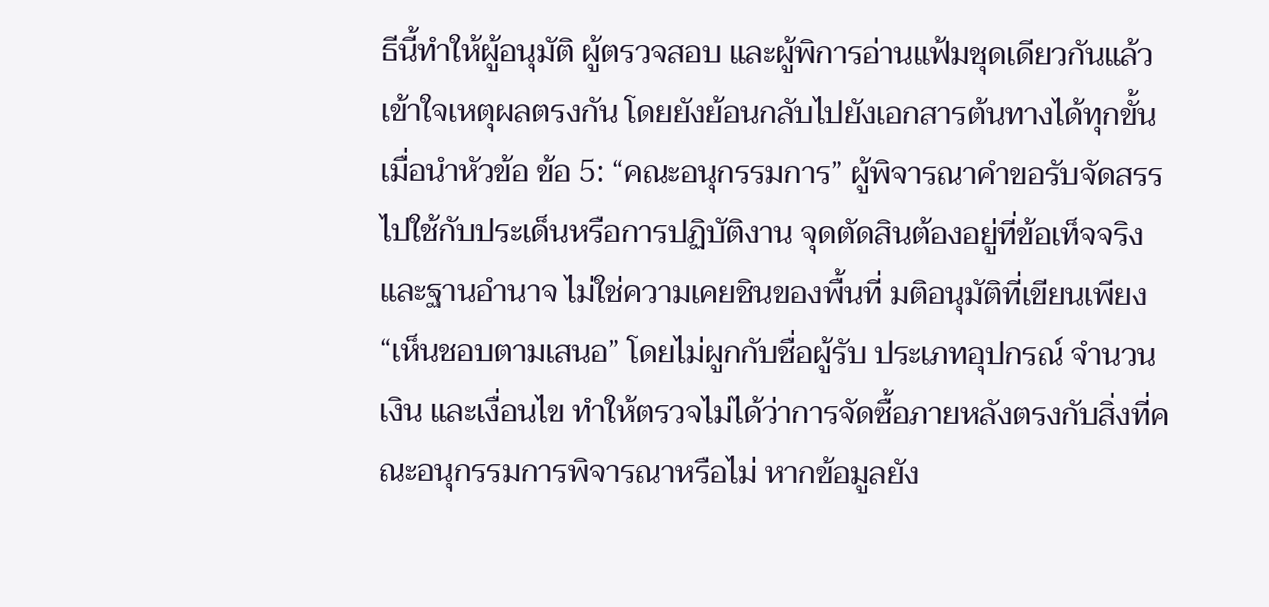ธีนี้ทำให้ผู้อนุมัติ ผู้ตรวจสอบ และผู้พิการอ่านแฟ้มชุดเดียวกันแล้วเข้าใจเหตุผลตรงกัน โดยยังย้อนกลับไปยังเอกสารต้นทางได้ทุกขั้น
เมื่อนำหัวข้อ ข้อ 5: “คณะอนุกรรมการ” ผู้พิจารณาคำขอรับจัดสรร ไปใช้กับประเด็นหรือการปฏิบัติงาน จุดตัดสินต้องอยู่ที่ข้อเท็จจริงและฐานอำนาจ ไม่ใช่ความเคยชินของพื้นที่ มติอนุมัติที่เขียนเพียง “เห็นชอบตามเสนอ” โดยไม่ผูกกับชื่อผู้รับ ประเภทอุปกรณ์ จำนวนเงิน และเงื่อนไข ทำให้ตรวจไม่ได้ว่าการจัดซื้อภายหลังตรงกับสิ่งที่คณะอนุกรรมการพิจารณาหรือไม่ หากข้อมูลยัง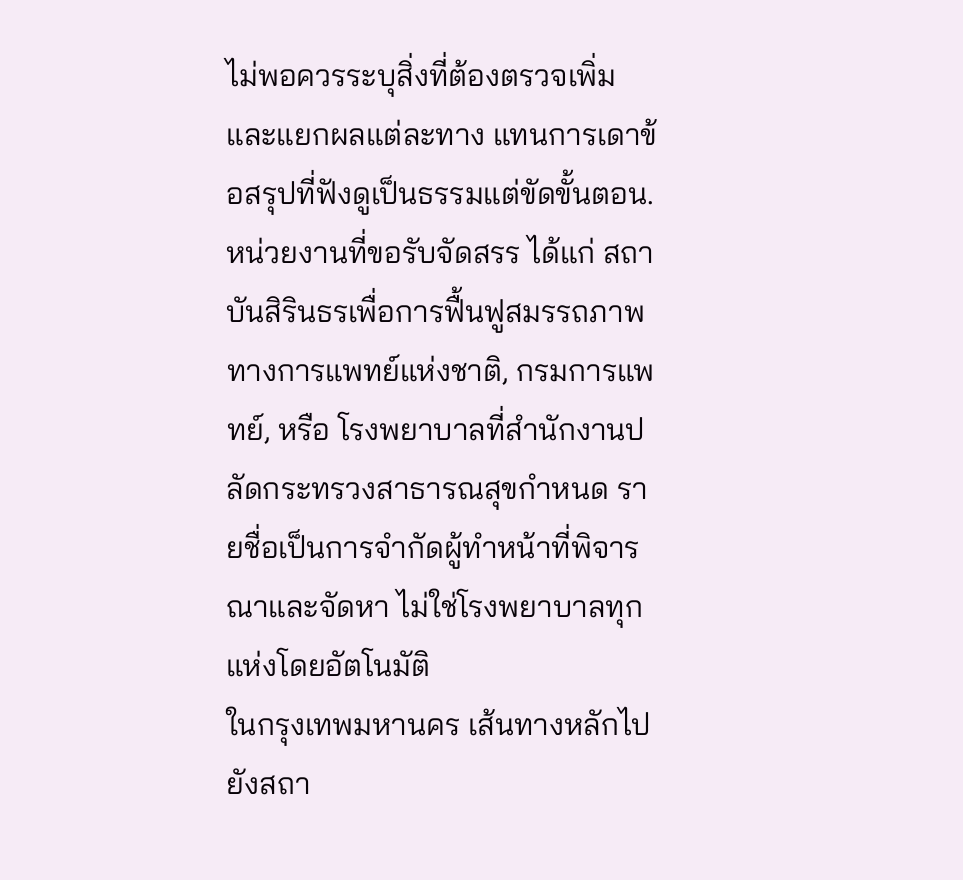ไม่พอควรระบุสิ่งที่ต้องตรวจเพิ่มและแยกผลแต่ละทาง แทนการเดาข้อสรุปที่ฟังดูเป็นธรรมแต่ขัดขั้นตอน. หน่วยงานที่ขอรับจัดสรร ได้แก่ สถาบันสิรินธรเพื่อการฟื้นฟูสมรรถภาพทางการแพทย์แห่งชาติ, กรมการแพทย์, หรือ โรงพยาบาลที่สำนักงานปลัดกระทรวงสาธารณสุขกำหนด รายชื่อเป็นการจำกัดผู้ทำหน้าที่พิจารณาและจัดหา ไม่ใช่โรงพยาบาลทุกแห่งโดยอัตโนมัติ
ในกรุงเทพมหานคร เส้นทางหลักไปยังสถา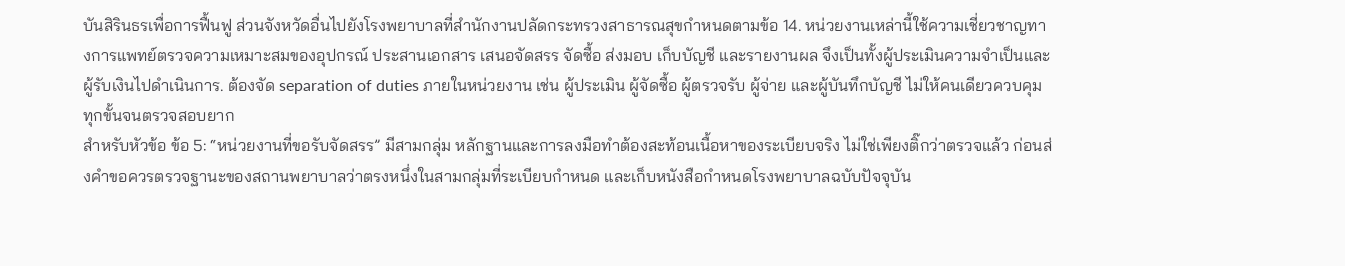บันสิรินธรเพื่อการฟื้นฟู ส่วนจังหวัดอื่นไปยังโรงพยาบาลที่สำนักงานปลัดกระทรวงสาธารณสุขกำหนดตามข้อ 14. หน่วยงานเหล่านี้ใช้ความเชี่ยวชาญทางการแพทย์ตรวจความเหมาะสมของอุปกรณ์ ประสานเอกสาร เสนอจัดสรร จัดซื้อ ส่งมอบ เก็บบัญชี และรายงานผล จึงเป็นทั้งผู้ประเมินความจำเป็นและผู้รับเงินไปดำเนินการ. ต้องจัด separation of duties ภายในหน่วยงาน เช่น ผู้ประเมิน ผู้จัดซื้อ ผู้ตรวจรับ ผู้จ่าย และผู้บันทึกบัญชี ไม่ให้คนเดียวควบคุมทุกขั้นจนตรวจสอบยาก
สำหรับหัวข้อ ข้อ 5: “หน่วยงานที่ขอรับจัดสรร” มีสามกลุ่ม หลักฐานและการลงมือทำต้องสะท้อนเนื้อหาของระเบียบจริง ไม่ใช่เพียงติ๊กว่าตรวจแล้ว ก่อนส่งคำขอควรตรวจฐานะของสถานพยาบาลว่าตรงหนึ่งในสามกลุ่มที่ระเบียบกำหนด และเก็บหนังสือกำหนดโรงพยาบาลฉบับปัจจุบัน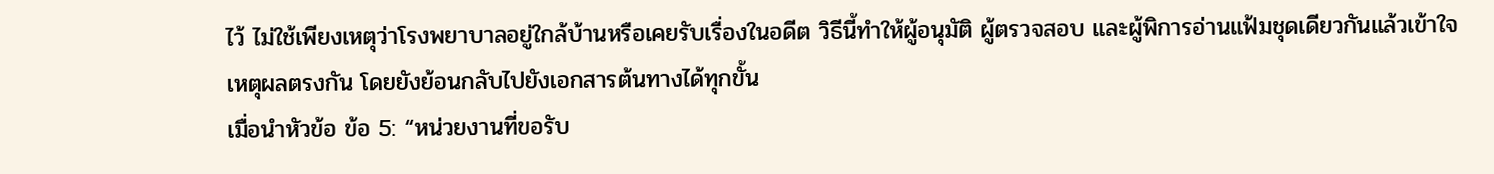ไว้ ไม่ใช้เพียงเหตุว่าโรงพยาบาลอยู่ใกล้บ้านหรือเคยรับเรื่องในอดีต วิธีนี้ทำให้ผู้อนุมัติ ผู้ตรวจสอบ และผู้พิการอ่านแฟ้มชุดเดียวกันแล้วเข้าใจเหตุผลตรงกัน โดยยังย้อนกลับไปยังเอกสารต้นทางได้ทุกขั้น
เมื่อนำหัวข้อ ข้อ 5: “หน่วยงานที่ขอรับ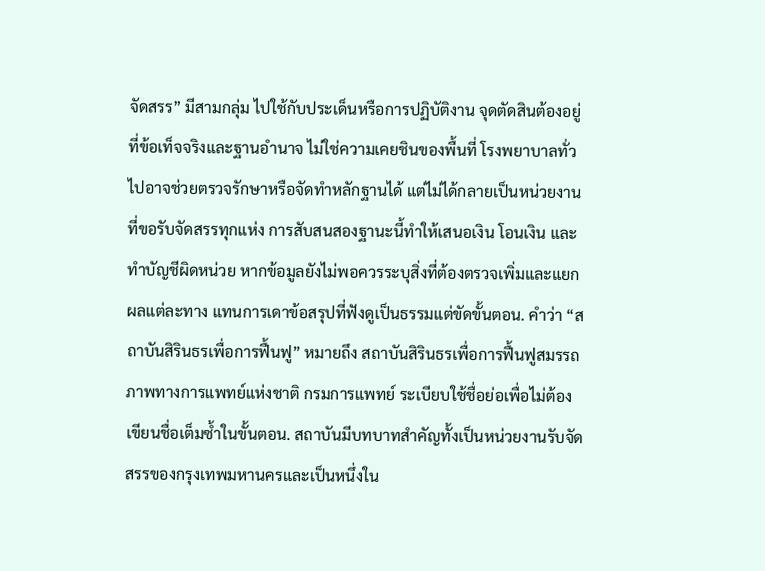จัดสรร” มีสามกลุ่ม ไปใช้กับประเด็นหรือการปฏิบัติงาน จุดตัดสินต้องอยู่ที่ข้อเท็จจริงและฐานอำนาจ ไม่ใช่ความเคยชินของพื้นที่ โรงพยาบาลทั่วไปอาจช่วยตรวจรักษาหรือจัดทำหลักฐานได้ แต่ไม่ได้กลายเป็นหน่วยงานที่ขอรับจัดสรรทุกแห่ง การสับสนสองฐานะนี้ทำให้เสนอเงิน โอนเงิน และทำบัญชีผิดหน่วย หากข้อมูลยังไม่พอควรระบุสิ่งที่ต้องตรวจเพิ่มและแยกผลแต่ละทาง แทนการเดาข้อสรุปที่ฟังดูเป็นธรรมแต่ขัดขั้นตอน. คำว่า “สถาบันสิรินธรเพื่อการฟื้นฟู” หมายถึง สถาบันสิรินธรเพื่อการฟื้นฟูสมรรถภาพทางการแพทย์แห่งชาติ กรมการแพทย์ ระเบียบใช้ชื่อย่อเพื่อไม่ต้องเขียนชื่อเต็มซ้ำในขั้นตอน. สถาบันมีบทบาทสำคัญทั้งเป็นหน่วยงานรับจัดสรรของกรุงเทพมหานครและเป็นหนึ่งใน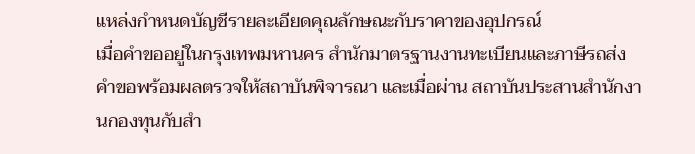แหล่งกำหนดบัญชีรายละเอียดคุณลักษณะกับราคาของอุปกรณ์
เมื่อคำขออยู่ในกรุงเทพมหานคร สำนักมาตรฐานงานทะเบียนและภาษีรถส่งคำขอพร้อมผลตรวจให้สถาบันพิจารณา และเมื่อผ่าน สถาบันประสานสำนักงานกองทุนกับสำ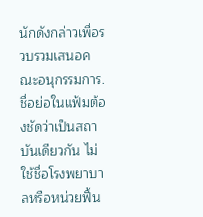นักดังกล่าวเพื่อรวบรวมเสนอคณะอนุกรรมการ. ชื่อย่อในแฟ้มต้องชัดว่าเป็นสถาบันเดียวกัน ไม่ใช้ชื่อโรงพยาบาลหรือหน่วยฟื้น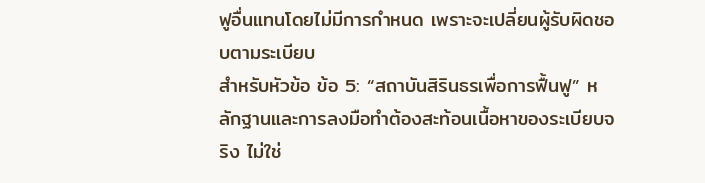ฟูอื่นแทนโดยไม่มีการกำหนด เพราะจะเปลี่ยนผู้รับผิดชอบตามระเบียบ
สำหรับหัวข้อ ข้อ 5: “สถาบันสิรินธรเพื่อการฟื้นฟู” หลักฐานและการลงมือทำต้องสะท้อนเนื้อหาของระเบียบจริง ไม่ใช่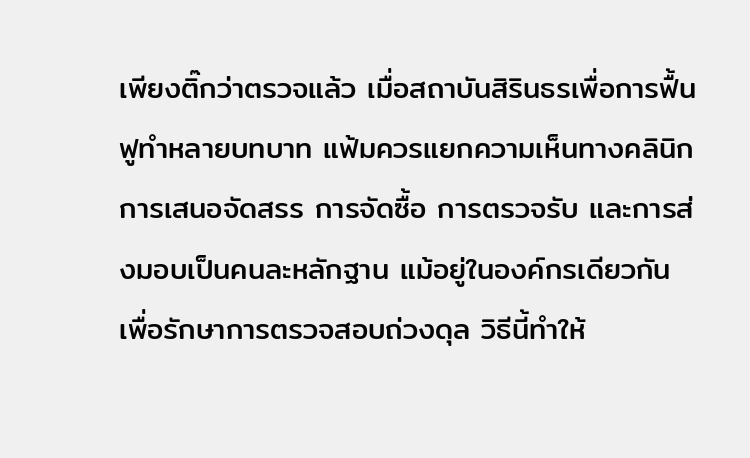เพียงติ๊กว่าตรวจแล้ว เมื่อสถาบันสิรินธรเพื่อการฟื้นฟูทำหลายบทบาท แฟ้มควรแยกความเห็นทางคลินิก การเสนอจัดสรร การจัดซื้อ การตรวจรับ และการส่งมอบเป็นคนละหลักฐาน แม้อยู่ในองค์กรเดียวกัน เพื่อรักษาการตรวจสอบถ่วงดุล วิธีนี้ทำให้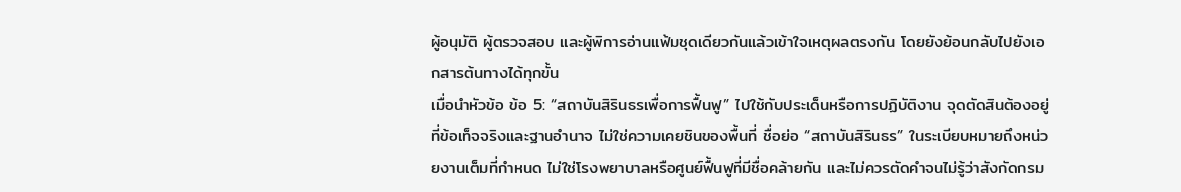ผู้อนุมัติ ผู้ตรวจสอบ และผู้พิการอ่านแฟ้มชุดเดียวกันแล้วเข้าใจเหตุผลตรงกัน โดยยังย้อนกลับไปยังเอกสารต้นทางได้ทุกขั้น
เมื่อนำหัวข้อ ข้อ 5: “สถาบันสิรินธรเพื่อการฟื้นฟู” ไปใช้กับประเด็นหรือการปฏิบัติงาน จุดตัดสินต้องอยู่ที่ข้อเท็จจริงและฐานอำนาจ ไม่ใช่ความเคยชินของพื้นที่ ชื่อย่อ “สถาบันสิรินธร” ในระเบียบหมายถึงหน่วยงานเต็มที่กำหนด ไม่ใช่โรงพยาบาลหรือศูนย์ฟื้นฟูที่มีชื่อคล้ายกัน และไม่ควรตัดคำจนไม่รู้ว่าสังกัดกรม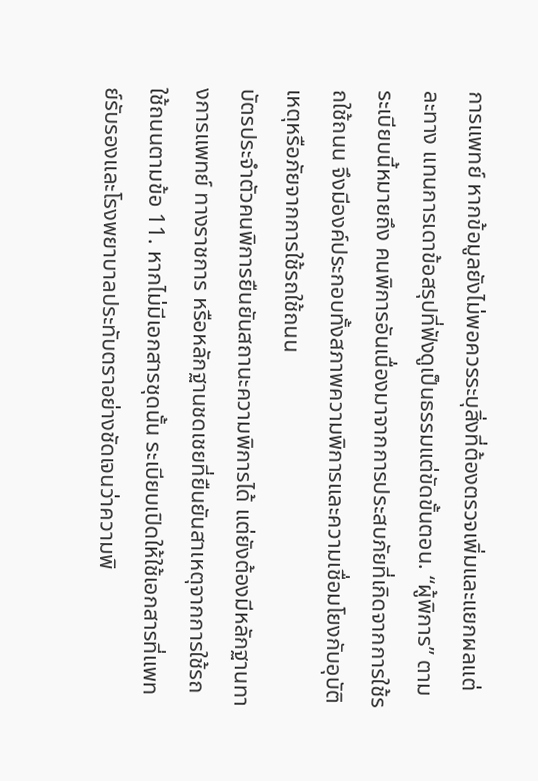การแพทย์ หากข้อมูลยังไม่พอควรระบุสิ่งที่ต้องตรวจเพิ่มและแยกผลแต่ละทาง แทนการเดาข้อสรุปที่ฟังดูเป็นธรรมแต่ขัดขั้นตอน. “ผู้พิการ” ตามระเบียบนี้หมายถึง คนพิการอันเนื่องมาจากการประสบภัยที่เกิดจากการใช้รถใช้ถนน จึงมีองค์ประกอบทั้งสภาพความพิการและความเชื่อมโยงกับอุบัติเหตุหรือภัยจากการใช้รถใช้ถนน
บัตรประจำตัวคนพิการยืนยันสถานะความพิการได้ แต่ยังต้องมีหลักฐานทางการแพทย์ ทางราชการ หรือหลักฐานชดเชยที่ยืนยันสาเหตุจากการใช้รถใช้ถนนตามข้อ 11. หากไม่มีเอกสารชุดนั้น ระเบียบเปิดให้ใช้เอกสารที่แพทย์รับรองและโรงพยาบาลประทับตราอย่างชัดเจนว่าความพิ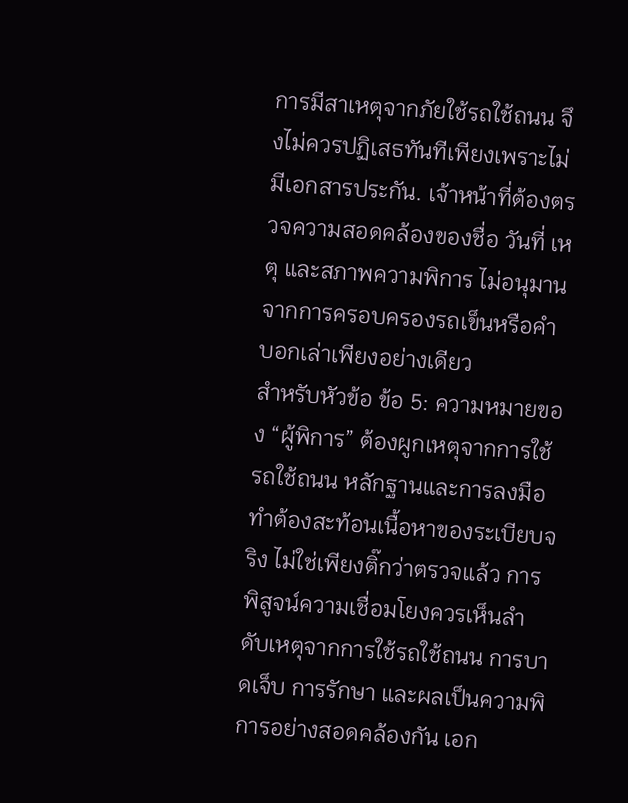การมีสาเหตุจากภัยใช้รถใช้ถนน จึงไม่ควรปฏิเสธทันทีเพียงเพราะไม่มีเอกสารประกัน. เจ้าหน้าที่ต้องตรวจความสอดคล้องของชื่อ วันที่ เหตุ และสภาพความพิการ ไม่อนุมานจากการครอบครองรถเข็นหรือคำบอกเล่าเพียงอย่างเดียว
สำหรับหัวข้อ ข้อ 5: ความหมายของ “ผู้พิการ” ต้องผูกเหตุจากการใช้รถใช้ถนน หลักฐานและการลงมือทำต้องสะท้อนเนื้อหาของระเบียบจริง ไม่ใช่เพียงติ๊กว่าตรวจแล้ว การพิสูจน์ความเชื่อมโยงควรเห็นลำดับเหตุจากการใช้รถใช้ถนน การบาดเจ็บ การรักษา และผลเป็นความพิการอย่างสอดคล้องกัน เอก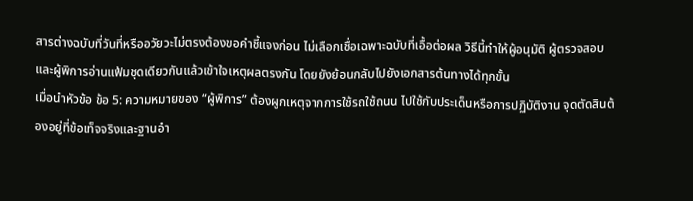สารต่างฉบับที่วันที่หรืออวัยวะไม่ตรงต้องขอคำชี้แจงก่อน ไม่เลือกเชื่อเฉพาะฉบับที่เอื้อต่อผล วิธีนี้ทำให้ผู้อนุมัติ ผู้ตรวจสอบ และผู้พิการอ่านแฟ้มชุดเดียวกันแล้วเข้าใจเหตุผลตรงกัน โดยยังย้อนกลับไปยังเอกสารต้นทางได้ทุกขั้น
เมื่อนำหัวข้อ ข้อ 5: ความหมายของ “ผู้พิการ” ต้องผูกเหตุจากการใช้รถใช้ถนน ไปใช้กับประเด็นหรือการปฏิบัติงาน จุดตัดสินต้องอยู่ที่ข้อเท็จจริงและฐานอำ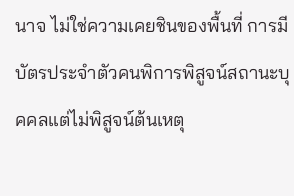นาจ ไม่ใช่ความเคยชินของพื้นที่ การมีบัตรประจำตัวคนพิการพิสูจน์สถานะบุคคลแต่ไม่พิสูจน์ต้นเหตุ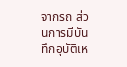จากรถ ส่วนการมีบันทึกอุบัติเห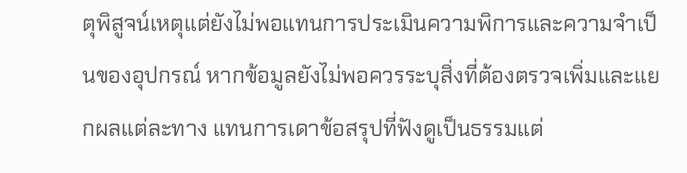ตุพิสูจน์เหตุแต่ยังไม่พอแทนการประเมินความพิการและความจำเป็นของอุปกรณ์ หากข้อมูลยังไม่พอควรระบุสิ่งที่ต้องตรวจเพิ่มและแยกผลแต่ละทาง แทนการเดาข้อสรุปที่ฟังดูเป็นธรรมแต่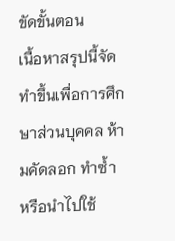ขัดขั้นตอน
เนื้อหาสรุปนี้จัดทำขึ้นเพื่อการศึกษาส่วนบุคคล ห้ามคัดลอก ทำซ้ำ หรือนำไปใช้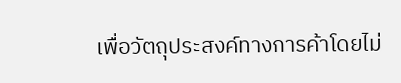เพื่อวัตถุประสงค์ทางการค้าโดยไม่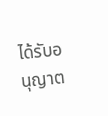ได้รับอนุญาต